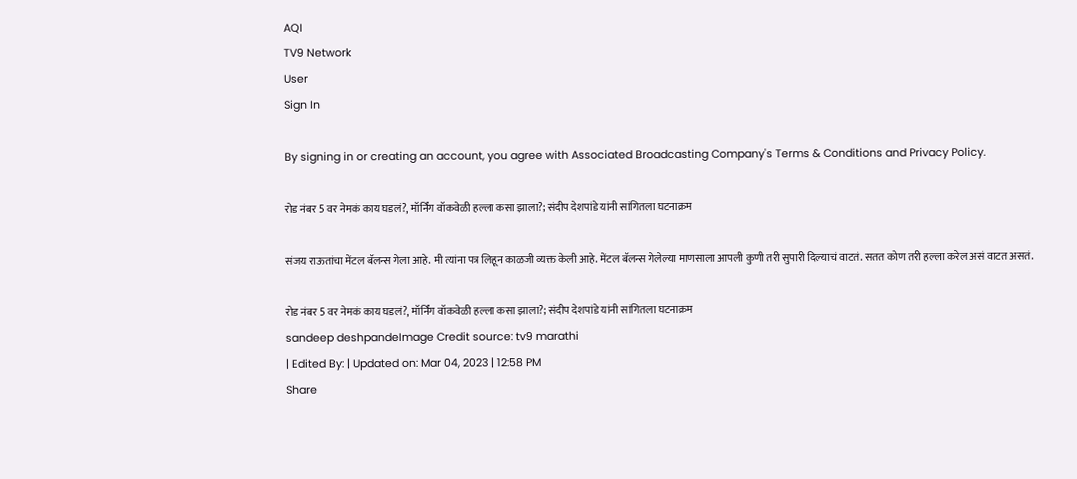AQI
TV9 Network
User
Sign In

By signing in or creating an account, you agree with Associated Broadcasting Company's Terms & Conditions and Privacy Policy.

रोड नंबर 5 वर नेमकं काय घडलं?, मॉर्निंग वॉकवेळी हल्ला कसा झाला?; संदीप देशपांडे यांनी सांगितला घटनाक्रम

संजय राऊतांचा मेंटल बॅलन्स गेला आहे. मी त्यांना पत्र लिहून काळजी व्यक्त केली आहे. मेंटल बॅलन्स गेलेल्या माणसाला आपली कुणी तरी सुपारी दिल्याचं वाटतं. सतत कोण तरी हल्ला करेल असं वाटत असतं.

रोड नंबर 5 वर नेमकं काय घडलं?, मॉर्निंग वॉकवेळी हल्ला कसा झाला?; संदीप देशपांडे यांनी सांगितला घटनाक्रम
sandeep deshpandeImage Credit source: tv9 marathi
| Edited By: | Updated on: Mar 04, 2023 | 12:58 PM
Share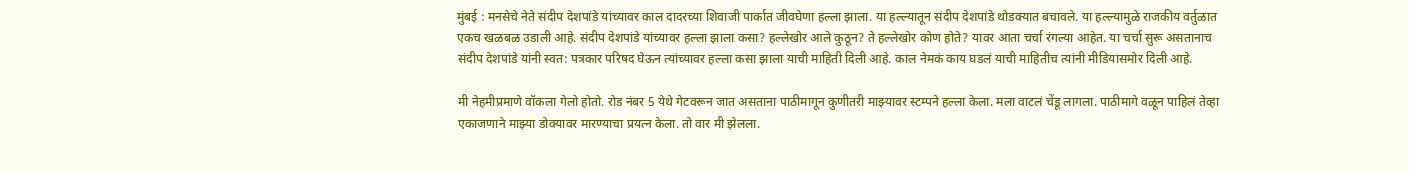मुंबई : मनसेचे नेते संदीप देशपांडे यांच्यावर काल दादरच्या शिवाजी पार्कात जीवघेणा हल्ला झाला. या हल्ल्यातून संदीप देशपांडे थोडक्यात बचावले. या हल्ल्यामुळे राजकीय वर्तुळात एकच खळबळ उडाली आहे. संदीप देशपांडे यांच्यावर हल्ला झाला कसा? हल्लेखोर आले कुठून? ते हल्लेखोर कोण होते? यावर आता चर्चा रंगल्या आहेत. या चर्चा सुरू असतानाच संदीप देशपांडे यांनी स्वत: पत्रकार परिषद घेऊन त्यांच्यावर हल्ला कसा झाला याची माहिती दिली आहे. काल नेमकं काय घडलं याची माहितीच त्यांनी मीडियासमोर दिली आहे.

मी नेहमीप्रमाणे वॉकला गेलो होतो. रोड नंबर 5 येथे गेटवरून जात असताना पाठीमागून कुणीतरी माझ्यावर स्टम्पने हल्ला केला. मला वाटलं चेंडू लागला. पाठीमागे वळून पाहिलं तेव्हा एकाजणाने माझ्या डोक्यावर मारण्याचा प्रयत्न केला. तो वार मी झेलला.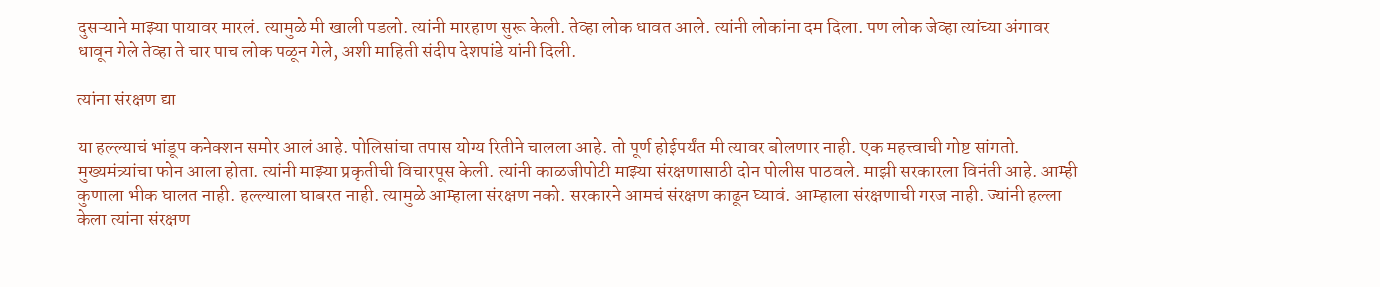दुसऱ्याने माझ्या पायावर मारलं. त्यामुळे मी खाली पडलो. त्यांनी मारहाण सुरू केली. तेव्हा लोक धावत आले. त्यांनी लोकांना दम दिला. पण लोक जेव्हा त्यांच्या अंगावर धावून गेले तेव्हा ते चार पाच लोक पळून गेले, अशी माहिती संदीप देशपांडे यांनी दिली.

त्यांना संरक्षण द्या

या हल्ल्याचं भांडूप कनेक्शन समोर आलं आहे. पोलिसांचा तपास योग्य रितीने चालला आहे. तो पूर्ण होईपर्यंत मी त्यावर बोलणार नाही. एक महत्त्वाची गोष्ट सांगतो. मुख्यमंत्र्यांचा फोन आला होता. त्यांनी माझ्या प्रकृतीची विचारपूस केली. त्यांनी काळजीपोटी माझ्या संरक्षणासाठी दोन पोलीस पाठवले. माझी सरकारला विनंती आहे. आम्ही कुणाला भीक घालत नाही. हल्ल्याला घाबरत नाही. त्यामुळे आम्हाला संरक्षण नको. सरकारने आमचं संरक्षण काढून घ्यावं. आम्हाला संरक्षणाची गरज नाही. ज्यांनी हल्ला केला त्यांना संरक्षण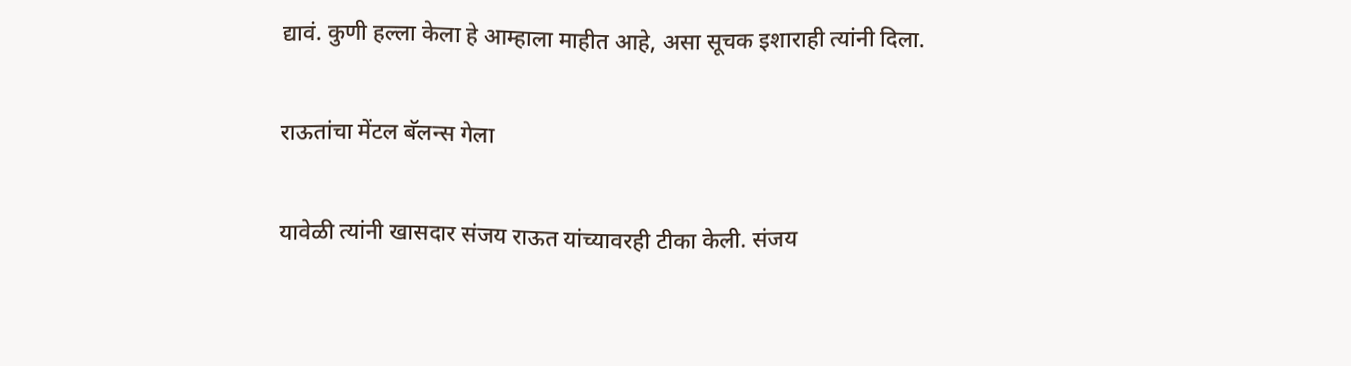द्यावं. कुणी हल्ला केला हे आम्हाला माहीत आहे, असा सूचक इशाराही त्यांनी दिला.

राऊतांचा मेंटल बॅलन्स गेला

यावेळी त्यांनी खासदार संजय राऊत यांच्यावरही टीका केली. संजय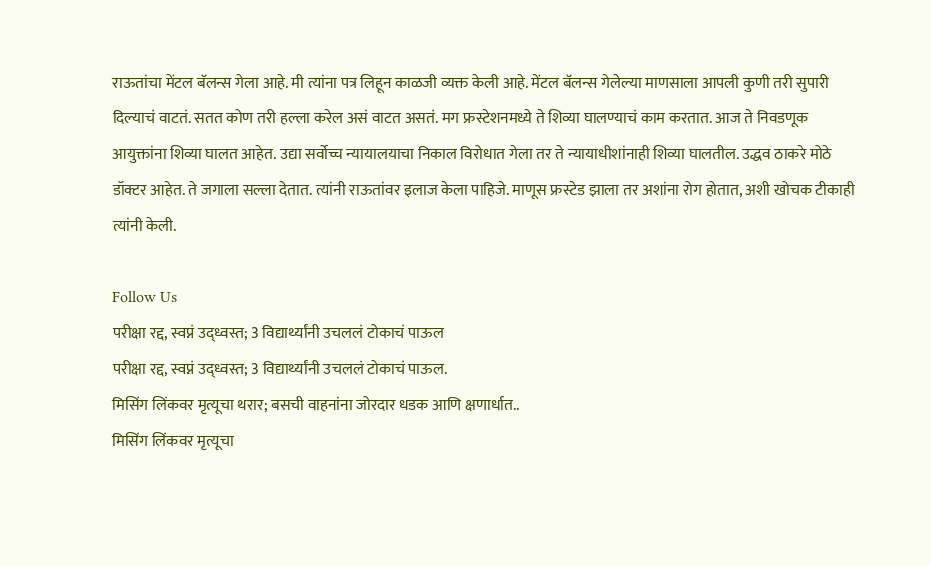राऊतांचा मेंटल बॅलन्स गेला आहे. मी त्यांना पत्र लिहून काळजी व्यक्त केली आहे. मेंटल बॅलन्स गेलेल्या माणसाला आपली कुणी तरी सुपारी दिल्याचं वाटतं. सतत कोण तरी हल्ला करेल असं वाटत असतं. मग फ्रस्टेशनमध्ये ते शिव्या घालण्याचं काम करतात. आज ते निवडणूक आयुक्तांना शिव्या घालत आहेत. उद्या सर्वोच्च न्यायालयाचा निकाल विरोधात गेला तर ते न्यायाधीशांनाही शिव्या घालतील. उद्धव ठाकरे मोठे डॉक्टर आहेत. ते जगाला सल्ला देतात. त्यांनी राऊतांवर इलाज केला पाहिजे. माणूस फ्रस्टेड झाला तर अशांना रोग होतात, अशी खोचक टीकाही त्यांनी केली.

Follow Us
परीक्षा रद्द, स्वप्नं उद्ध्वस्त; 3 विद्यार्थ्यांनी उचललं टोकाचं पाऊल
परीक्षा रद्द, स्वप्नं उद्ध्वस्त; 3 विद्यार्थ्यांनी उचललं टोकाचं पाऊल.
मिसिंग लिंकवर मृत्यूचा थरार; बसची वाहनांना जोरदार धडक आणि क्षणार्धात..
मिसिंग लिंकवर मृत्यूचा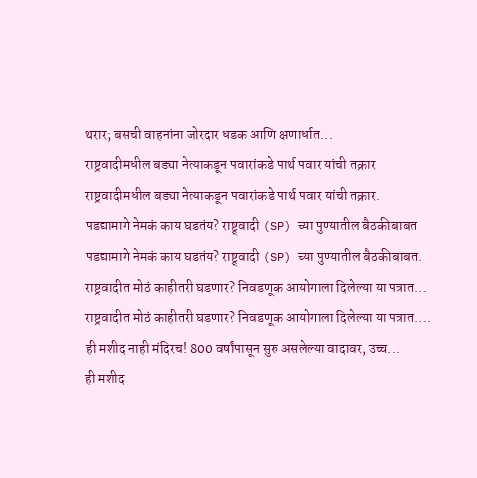थरार; बसची वाहनांना जोरदार धडक आणि क्षणार्धात...
राष्ट्रवादीमधील बड्या नेत्याकडून पवारांकडे पार्थ पवार यांची तक्रार
राष्ट्रवादीमधील बड्या नेत्याकडून पवारांकडे पार्थ पवार यांची तक्रार.
पडद्यामागे नेमकं काय घडतंय? राष्ट्र्वादी (SP) च्या पुण्यातील बैठकीबाबत
पडद्यामागे नेमकं काय घडतंय? राष्ट्र्वादी (SP) च्या पुण्यातील बैठकीबाबत.
राष्ट्रवादीत मोठं काहीतरी घडणार? निवडणूक आयोगाला दिलेल्या या पत्रात...
राष्ट्रवादीत मोठं काहीतरी घडणार? निवडणूक आयोगाला दिलेल्या या पत्रात....
ही मशीद नाही मंदिरच! 800 वर्षांपासून सुरु असलेल्या वादावर, उच्च...
ही मशीद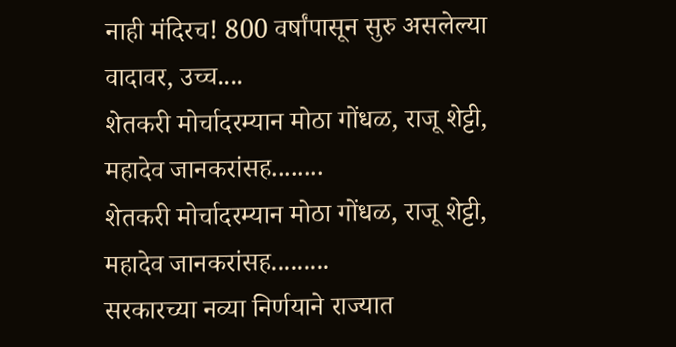नाही मंदिरच! 800 वर्षांपासून सुरु असलेल्या वादावर, उच्च....
शेतकरी मोर्चादरम्यान मोठा गोंधळ, राजू शेट्टी, महादेव जानकरांसह........
शेतकरी मोर्चादरम्यान मोठा गोंधळ, राजू शेट्टी, महादेव जानकरांसह.........
सरकारच्या नव्या निर्णयाने राज्यात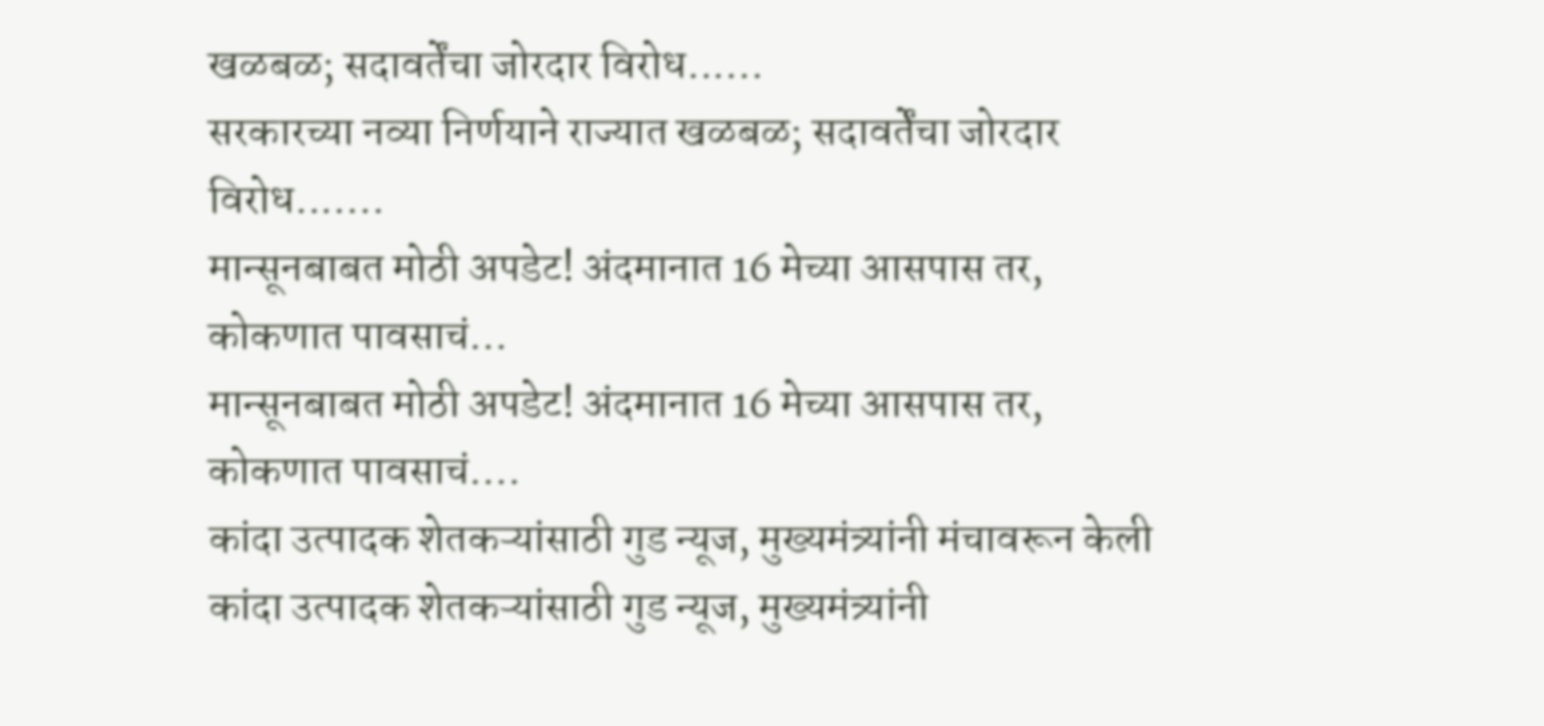खळबळ; सदावर्तेंचा जोरदार विरोध......
सरकारच्या नव्या निर्णयाने राज्यात खळबळ; सदावर्तेंचा जोरदार विरोध.......
मान्सूनबाबत मोठी अपडेट! अंदमानात 16 मेच्या आसपास तर, कोकणात पावसाचं...
मान्सूनबाबत मोठी अपडेट! अंदमानात 16 मेच्या आसपास तर, कोकणात पावसाचं....
कांदा उत्पादक शेतकऱ्यांसाठी गुड न्यूज, मुख्यमंत्र्यांनी मंचावरून केली
कांदा उत्पादक शेतकऱ्यांसाठी गुड न्यूज, मुख्यमंत्र्यांनी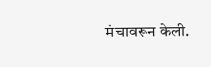मंचावरून केली.